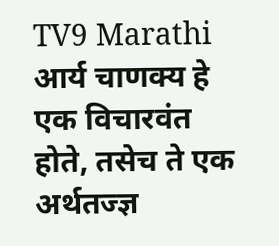TV9 Marathi
आर्य चाणक्य हे एक विचारवंत होते, तसेच ते एक अर्थतज्ज्ञ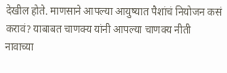देखील होते. माणसाने आपल्या आयुष्यात पैशांचं नियोजन कसं करावं? याबाबत चाणक्य यांनी आपल्या चाणक्य नीती नावाच्या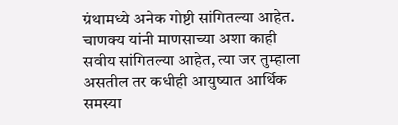ग्रंथामध्ये अनेक गोष्टी सांगितल्या आहेत. चाणक्य यांनी माणसाच्या अशा काही सवीय सांगितल्या आहेत, त्या जर तुम्हाला असतील तर कधीही आयुष्यात आर्थिक समस्या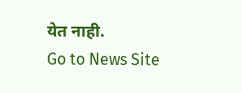येत नाही.
Go to News Site